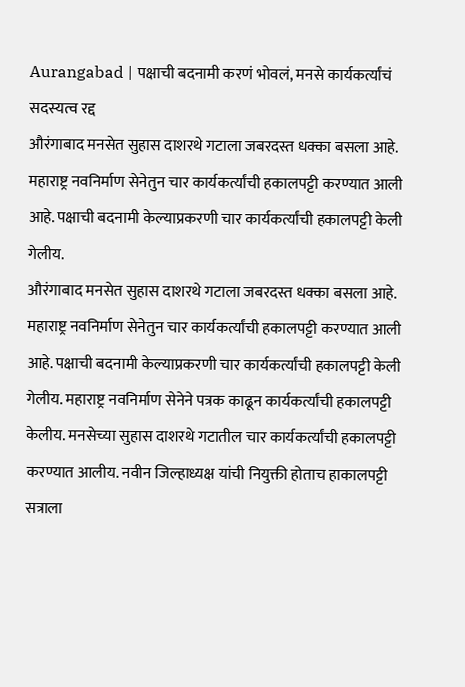Aurangabad | पक्षाची बदनामी करणं भोवलं, मनसे कार्यकर्त्यांचं सदस्यत्व रद्द
औरंगाबाद मनसेत सुहास दाशरथे गटाला जबरदस्त धक्का बसला आहे. महाराष्ट्र नवनिर्माण सेनेतुन चार कार्यकर्त्यांची हकालपट्टी करण्यात आली आहे. पक्षाची बदनामी केल्याप्रकरणी चार कार्यकर्त्यांची हकालपट्टी केली गेलीय.
औरंगाबाद मनसेत सुहास दाशरथे गटाला जबरदस्त धक्का बसला आहे. महाराष्ट्र नवनिर्माण सेनेतुन चार कार्यकर्त्यांची हकालपट्टी करण्यात आली आहे. पक्षाची बदनामी केल्याप्रकरणी चार कार्यकर्त्यांची हकालपट्टी केली गेलीय. महाराष्ट्र नवनिर्माण सेनेने पत्रक काढून कार्यकर्त्यांची हकालपट्टी केलीय. मनसेच्या सुहास दाशरथे गटातील चार कार्यकर्त्यांची हकालपट्टी करण्यात आलीय. नवीन जिल्हाध्यक्ष यांची नियुक्ती होताच हाकालपट्टी सत्राला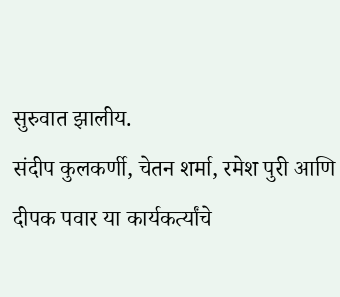सुरुवात झालीय.
संदीप कुलकर्णी, चेतन शर्मा, रमेश पुरी आणि दीपक पवार या कार्यकर्त्यांचे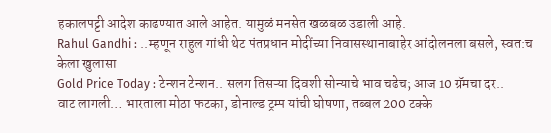हकालपट्टी आदेश काढण्यात आले आहेत. यामुळं मनसेत खळबळ उडाली आहे.
Rahul Gandhi : ..म्हणून राहुल गांधी थेट पंतप्रधान मोदींच्या निवासस्थानाबाहेर आंदोलनला बसले, स्वत:च केला खुलासा
Gold Price Today : टेन्शन टेन्शन.. सलग तिसऱ्या दिवशी सोन्याचे भाव चढेच; आज 10 ग्रॅमचा दर..
वाट लागली… भारताला मोठा फटका, डोनाल्ड ट्रम्प यांची घोषणा, तब्बल 200 टक्के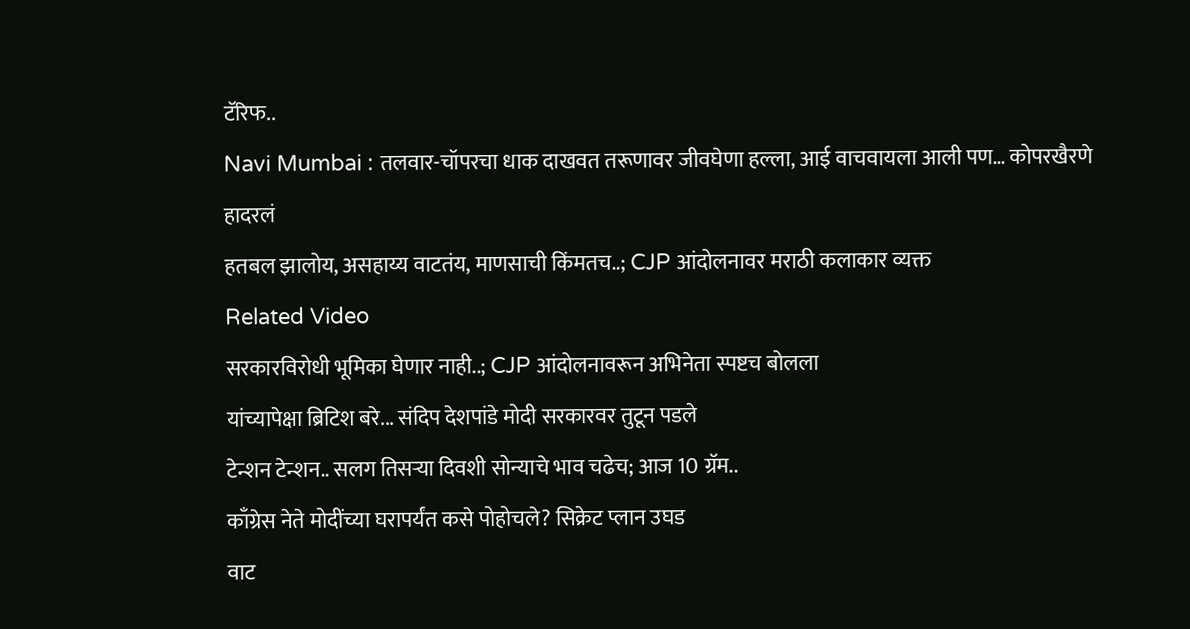टॅरिफ..
Navi Mumbai : तलवार-चॉपरचा धाक दाखवत तरूणावर जीवघेणा हल्ला, आई वाचवायला आली पण… कोपरखैरणे हादरलं
हतबल झालोय, असहाय्य वाटतंय, माणसाची किंमतच..; CJP आंदोलनावर मराठी कलाकार व्यक्त
Related Video
सरकारविरोधी भूमिका घेणार नाही..; CJP आंदोलनावरून अभिनेता स्पष्टच बोलला
यांच्यापेक्षा ब्रिटिश बरे... संदिप देशपांडे मोदी सरकारवर तुटून पडले
टेन्शन टेन्शन.. सलग तिसऱ्या दिवशी सोन्याचे भाव चढेच; आज 10 ग्रॅम..
काँग्रेस नेते मोदींच्या घरापर्यंत कसे पोहोचले? सिक्रेट प्लान उघड
वाट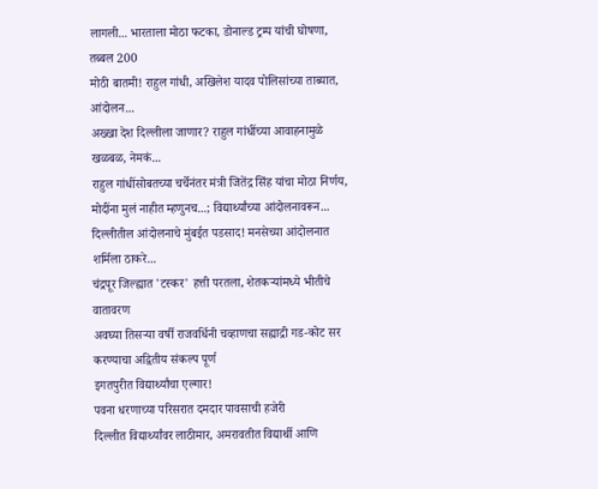लागली... भारताला मोठा फटका, डोनाल्ड ट्रम्प यांची घोषणा, तब्बल 200
मोठी बातमी! राहुल गांधी, अखिलेश यादव पोलिसांच्या ताब्यात, आंदोलन...
अख्खा देश दिल्लीला जाणार? राहुल गांधींच्या आवाहनामुळे खळबळ, नेमकं...
राहुल गांधींसोबतच्या चर्चेनंतर मंत्री जितेंद्र सिंह यांचा मोठा निर्णय,
मोदींना मुलं नाहीत म्हणुनच...; विद्यार्थ्यांच्या आंदोलनावरून...
दिल्लीतील आंदोलनाचे मुंबईत पडसाद! मनसेच्या आंदोलनात शर्मिला ठाकरे...
चंद्रपूर जिल्ह्यात 'टस्कर' हत्ती परतला, शेतकऱ्यांमध्ये भीतीचे वातावरण
अवघ्या तिसऱ्या वर्षी राजवर्धिनी चव्हाणचा सह्याद्री गड-कोट सर करण्याचा अद्वितीय संकल्प पूर्ण
इगतपुरीत विद्यार्थ्यांचा एल्गार!
पवना धरणाच्या परिसरात दमदार पावसाची हजेरी
दिल्लीत विद्यार्थ्यांवर लाठीमार, अमरावतीत विद्यार्थी आणि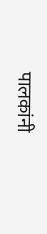पालकांनी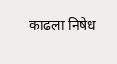काढला निषेध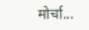मोर्चा...